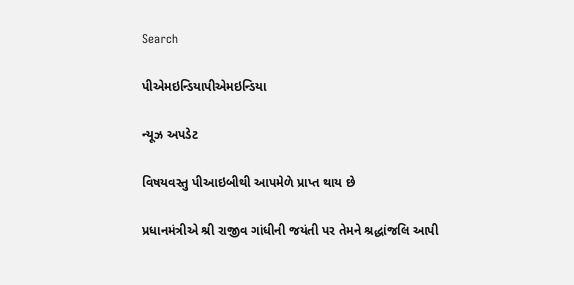Search

પીએમઇન્ડિયાપીએમઇન્ડિયા

ન્યૂઝ અપડેટ

વિષયવસ્તુ પીઆઇબીથી આપમેળે પ્રાપ્ત થાય છે

પ્રધાનમંત્રીએ શ્રી રાજીવ ગાંધીની જયંતી પર તેમને શ્રદ્ધાંજલિ આપી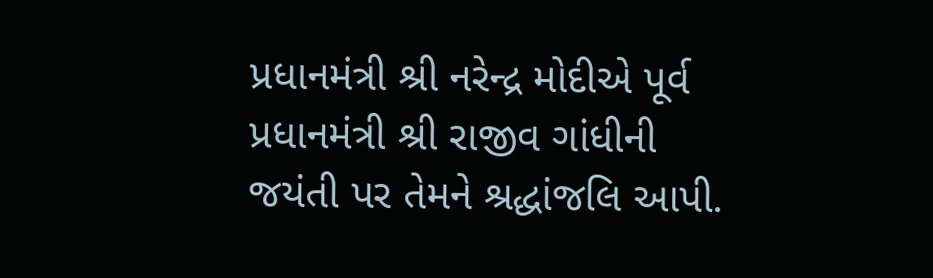પ્રધાનમંત્રી શ્રી નરેન્દ્ર મોદીએ પૂર્વ પ્રધાનમંત્રી શ્રી રાજીવ ગાંધીની જયંતી પર તેમને શ્રદ્ધાંજલિ આપી.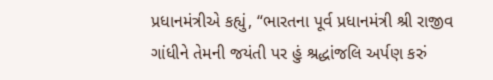પ્રધાનમંત્રીએ કહ્યું, “ભારતના પૂર્વ પ્રધાનમંત્રી શ્રી રાજીવ ગાંધીને તેમની જયંતી પર હું શ્રદ્ધાંજલિ અર્પણ કરું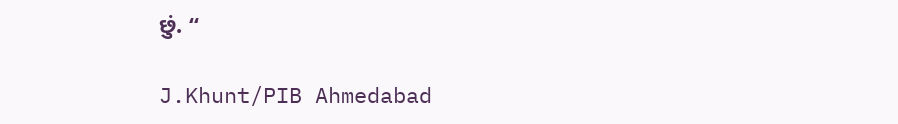છું. “

J.Khunt/PIB Ahmedabad